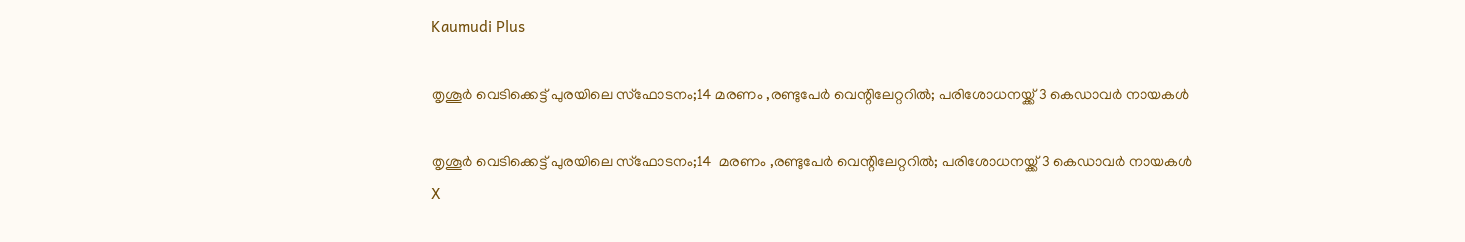Kaumudi Plus

തൃശൂർ വെടിക്കെട്ട് പുരയിലെ സ്ഫോടനം;14 മരണം ,രണ്ടുപേര്‍ വെന്റിലേറ്ററില്‍; പരിശോധനയ്ക്ക് 3 കെഡാവര്‍ നായകള്‍

തൃശൂർ വെടിക്കെട്ട് പുരയിലെ സ്ഫോടനം;14  മരണം ,രണ്ടുപേര്‍ വെന്റിലേറ്ററില്‍; പരിശോധനയ്ക്ക് 3 കെഡാവര്‍ നായകള്‍
X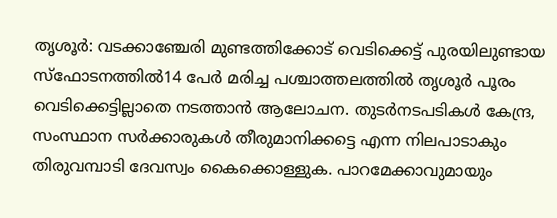തൃശൂർ: വടക്കാഞ്ചേരി മുണ്ടത്തിക്കോട് വെടിക്കെട്ട് പുരയിലുണ്ടായ സ്‌ഫോടനത്തിൽ14 പേർ മരിച്ച പശ്ചാത്തലത്തിൽ തൃശൂർ പൂരം വെടിക്കെട്ടില്ലാതെ നടത്താൻ ആലോചന. തുടർനടപടികൾ കേന്ദ്ര, സംസ്ഥാന സർക്കാരുകൾ തീരുമാനിക്കട്ടെ എന്ന നിലപാടാകും തിരുവമ്പാടി ദേവസ്വം കൈക്കൊള്ളുക. പാറമേക്കാവുമായും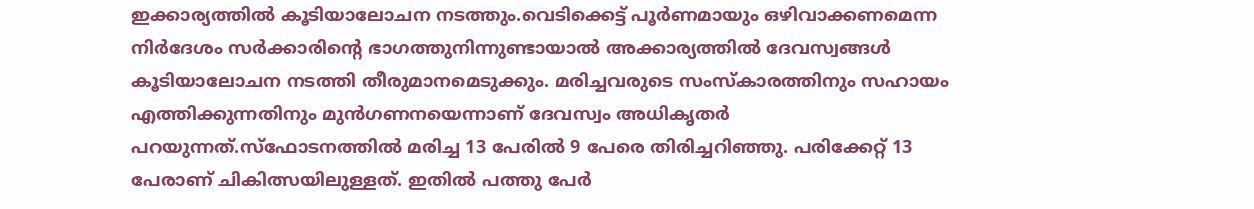ഇക്കാര്യത്തിൽ കൂടിയാലോചന നടത്തും.വെടിക്കെട്ട് പൂർണമായും ഒഴിവാക്കണമെന്ന നിർദേശം സർക്കാരിന്റെ ഭാഗത്തുനിന്നുണ്ടായാൽ അക്കാര്യത്തിൽ ദേവസ്വങ്ങൾ കൂടിയാലോചന നടത്തി തീരുമാനമെടുക്കും. മരിച്ചവരുടെ സംസ്‌കാരത്തിനും സഹായം എത്തിക്കുന്നതിനും മുൻഗണനയെന്നാണ് ദേവസ്വം അധികൃതർ പറയുന്നത്.സ്‌ഫോടനത്തിൽ മരിച്ച 13 പേരിൽ 9 പേരെ തിരിച്ചറിഞ്ഞു. പരിക്കേറ്റ് 13 പേരാണ് ചികിത്സയിലുള്ളത്. ഇതിൽ പത്തു പേർ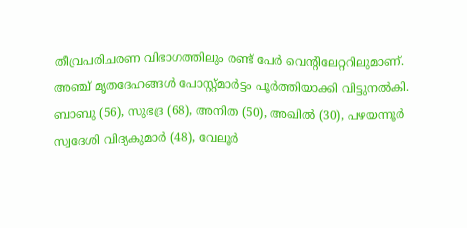തീവ്രപരിചരണ വിഭാഗത്തിലും രണ്ട് പേർ വെന്റിലേറ്ററിലുമാണ്. അഞ്ച് മൃതദേഹങ്ങൾ പോസ്റ്റ്മാർട്ടം പൂർത്തിയാക്കി വിട്ടുനൽകി. ബാബു (56), സുഭദ്ര (68), അനിത (50), അഖിൽ (30), പഴയന്നൂർ സ്വദേശി വിദ്യകുമാർ (48), വേലൂർ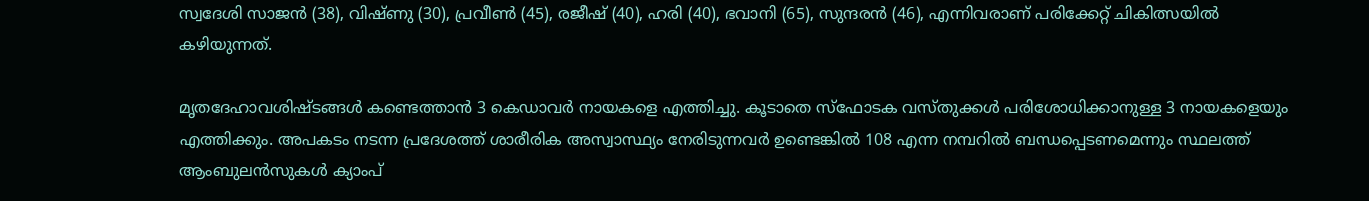സ്വദേശി സാജൻ (38), വിഷ്ണു (30), പ്രവീൺ (45), രജീഷ് (40), ഹരി (40), ഭവാനി (65), സുന്ദരൻ (46), എന്നിവരാണ് പരിക്കേറ്റ് ചികിത്സയിൽ കഴിയുന്നത്.

മൃതദേഹാവശിഷ്ടങ്ങൾ കണ്ടെത്താൻ 3 കെഡാവർ നായകളെ എത്തിച്ചു. കൂടാതെ സ്‌ഫോടക വസ്തുക്കൾ പരിശോധിക്കാനുള്ള 3 നായകളെയും എത്തിക്കും. അപകടം നടന്ന പ്രദേശത്ത് ശാരീരിക അസ്വാസ്ഥ്യം നേരിടുന്നവർ ഉണ്ടെങ്കിൽ 108 എന്ന നമ്പറിൽ ബന്ധപ്പെടണമെന്നും സ്ഥലത്ത് ആംബുലൻസുകൾ ക്യാംപ്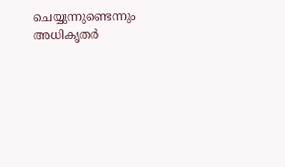ചെയ്യുന്നുണ്ടെന്നും അധികൃതർ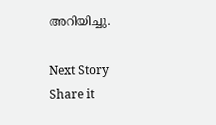അറിയിച്ചു.

Next Story
Share it